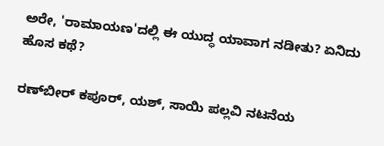ಅರೇ, 'ರಾಮಾಯಣ'ದಲ್ಲಿ ಈ ಯುದ್ಧ ಯಾವಾಗ ನಡೀತು? ಏನಿದು ಹೊಸ ಕಥೆ?

ರಣ್‌ಬೀರ್ ಕಪೂರ್, ಯಶ್, ಸಾಯಿ ಪಲ್ಲವಿ ನಟನೆಯ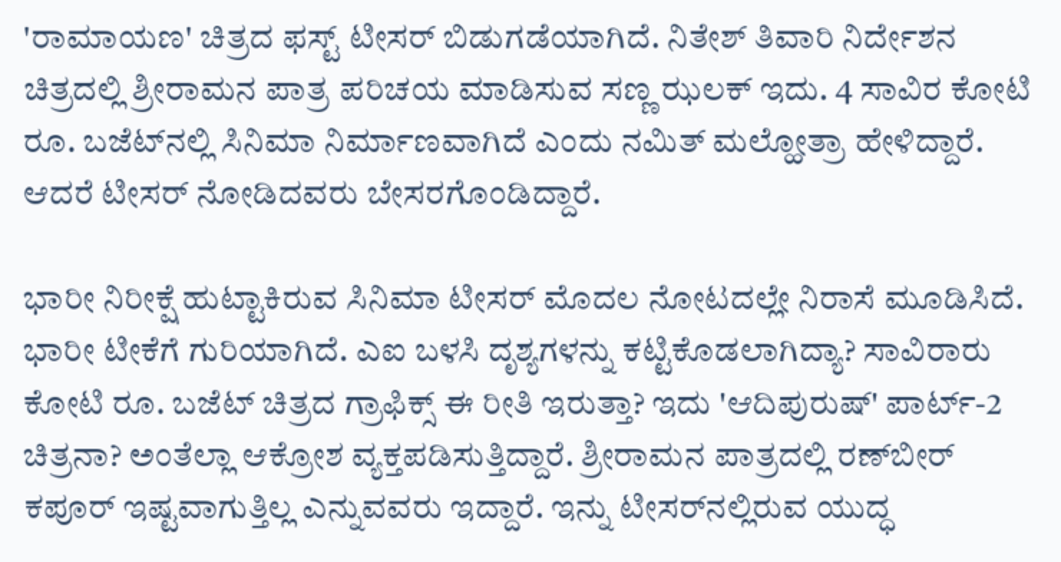'ರಾಮಾಯಣ' ಚಿತ್ರದ ಫಸ್ಟ್ ಟೀಸರ್ ಬಿಡುಗಡೆಯಾಗಿದೆ. ನಿತೇಶ್ ತಿವಾರಿ ನಿರ್ದೇಶನ ಚಿತ್ರದಲ್ಲಿ ಶ್ರೀರಾಮನ ಪಾತ್ರ ಪರಿಚಯ ಮಾಡಿಸುವ ಸಣ್ಣ ಝಲಕ್ ಇದು. 4 ಸಾವಿರ ಕೋಟಿ ರೂ. ಬಜೆಟ್‌ನಲ್ಲಿ ಸಿನಿಮಾ ನಿರ್ಮಾಣವಾಗಿದೆ ಎಂದು ನಮಿತ್ ಮಲ್ಹೋತ್ರಾ ಹೇಳಿದ್ದಾರೆ. ಆದರೆ ಟೀಸರ್ ನೋಡಿದವರು ಬೇಸರಗೊಂಡಿದ್ದಾರೆ.

ಭಾರೀ ನಿರೀಕ್ಷೆ ಹುಟ್ಟಾಕಿರುವ ಸಿನಿಮಾ ಟೀಸರ್ ಮೊದಲ ನೋಟದಲ್ಲೇ ನಿರಾಸೆ ಮೂಡಿಸಿದೆ. ಭಾರೀ ಟೀಕೆಗೆ ಗುರಿಯಾಗಿದೆ. ಎಐ ಬಳಸಿ ದೃಶ್ಯಗಳನ್ನು ಕಟ್ಟಿಕೊಡಲಾಗಿದ್ಯಾ? ಸಾವಿರಾರು ಕೋಟಿ ರೂ. ಬಜೆಟ್‌ ಚಿತ್ರದ ಗ್ರಾಫಿಕ್ಸ್ ಈ ರೀತಿ ಇರುತ್ತಾ? ಇದು 'ಆದಿಪುರುಷ್' ಪಾರ್ಟ್-2 ಚಿತ್ರನಾ? ಅಂತೆಲ್ಲಾ ಆಕ್ರೋಶ ವ್ಯಕ್ತಪಡಿಸುತ್ತಿದ್ದಾರೆ. ಶ್ರೀರಾಮನ ಪಾತ್ರದಲ್ಲಿ ರಣ್‌ಬೀರ್ ಕಪೂರ್ ಇಷ್ಟವಾಗುತ್ತಿಲ್ಲ ಎನ್ನುವವರು ಇದ್ದಾರೆ. ಇನ್ನು ಟೀಸರ್‌ನಲ್ಲಿರುವ ಯುದ್ಧ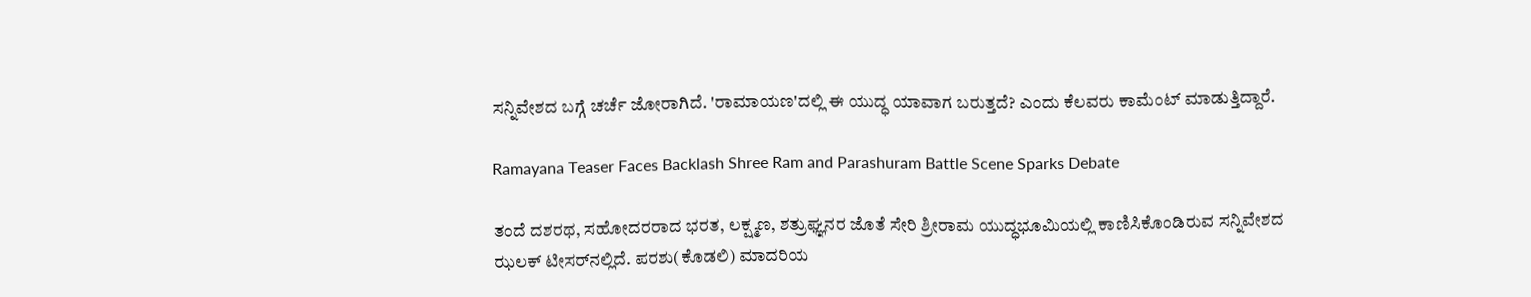ಸನ್ನಿವೇಶದ ಬಗ್ಗೆ ಚರ್ಚೆ ಜೋರಾಗಿದೆ. 'ರಾಮಾಯಣ'ದಲ್ಲಿ ಈ ಯುದ್ಧ ಯಾವಾಗ ಬರುತ್ತದೆ? ಎಂದು ಕೆಲವರು ಕಾಮೆಂಟ್ ಮಾಡುತ್ತಿದ್ದಾರೆ.

Ramayana Teaser Faces Backlash Shree Ram and Parashuram Battle Scene Sparks Debate

ತಂದೆ ದಶರಥ, ಸಹೋದರರಾದ ಭರತ, ಲಕ್ಷ್ಮಣ, ಶತ್ರುಘ್ಞನರ ಜೊತೆ ಸೇರಿ ಶ್ರೀರಾಮ ಯುದ್ಧಭೂಮಿಯಲ್ಲಿ ಕಾಣಿಸಿಕೊಂಡಿರುವ ಸನ್ನಿವೇಶದ ಝಲಕ್ ಟೀಸರ್‌ನಲ್ಲಿದೆ. ಪರಶು(ಕೊಡಲಿ) ಮಾದರಿಯ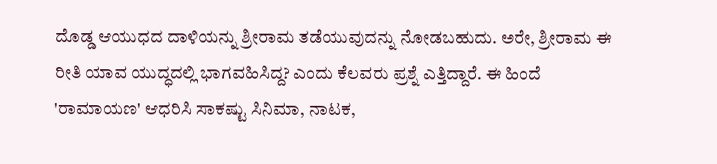ದೊಡ್ಡ ಆಯುಧದ ದಾಳಿಯನ್ನು ಶ್ರೀರಾಮ ತಡೆಯುವುದನ್ನು ನೋಡಬಹುದು. ಅರೇ, ಶ್ರೀರಾಮ ಈ ರೀತಿ ಯಾವ ಯುದ್ಧದಲ್ಲಿ ಭಾಗವಹಿಸಿದ್ದ? ಎಂದು ಕೆಲವರು ಪ್ರಶ್ನೆ ಎತ್ತಿದ್ದಾರೆ. ಈ ಹಿಂದೆ 'ರಾಮಾಯಣ' ಆಧರಿಸಿ ಸಾಕಷ್ಟು ಸಿನಿಮಾ, ನಾಟಕ,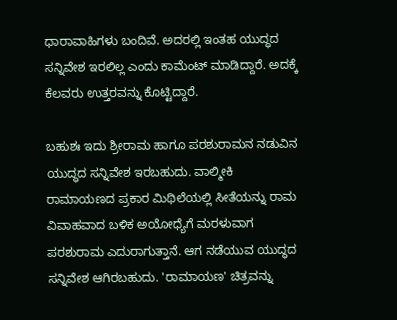ಧಾರಾವಾಹಿಗಳು ಬಂದಿವೆ. ಅದರಲ್ಲಿ ಇಂತಹ ಯುದ್ಧದ ಸನ್ನಿವೇಶ ಇರಲಿಲ್ಲ ಎಂದು ಕಾಮೆಂಟ್ ಮಾಡಿದ್ದಾರೆ. ಅದಕ್ಕೆ ಕೆಲವರು ಉತ್ತರವನ್ನು ಕೊಟ್ಟಿದ್ದಾರೆ.

ಬಹುಶಃ ಇದು ಶ್ರೀರಾಮ ಹಾಗೂ ಪರಶುರಾಮನ ನಡುವಿನ ಯುದ್ಧದ ಸನ್ನಿವೇಶ ಇರಬಹುದು. ವಾಲ್ಮೀಕಿ ರಾಮಾಯಣದ ಪ್ರಕಾರ ಮಿಥಿಲೆಯಲ್ಲಿ ಸೀತೆಯನ್ನು ರಾಮ ವಿವಾಹವಾದ ಬಳಿಕ ಅಯೋಧ್ಯೆಗೆ ಮರಳುವಾಗ ಪರಶುರಾಮ ಎದುರಾಗುತ್ತಾನೆ. ಆಗ ನಡೆಯುವ ಯುದ್ಧದ ಸನ್ನಿವೇಶ ಆಗಿರಬಹುದು. 'ರಾಮಾಯಣ' ಚಿತ್ರವನ್ನು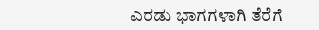ಎರಡು ಭಾಗಗಳಾಗಿ ತೆರೆಗೆ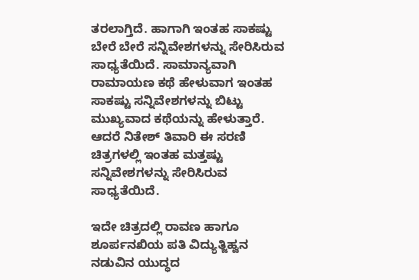ತರಲಾಗ್ತಿದೆ. ಹಾಗಾಗಿ ಇಂತಹ ಸಾಕಷ್ಟು ಬೇರೆ ಬೇರೆ ಸನ್ನಿವೇಶಗಳನ್ನು ಸೇರಿಸಿರುವ ಸಾಧ್ಯತೆಯಿದೆ. ಸಾಮಾನ್ಯವಾಗಿ ರಾಮಾಯಣ ಕಥೆ ಹೇಳುವಾಗ ಇಂತಹ ಸಾಕಷ್ಟು ಸನ್ನಿವೇಶಗಳನ್ನು ಬಿಟ್ಟು ಮುಖ್ಯವಾದ ಕಥೆಯನ್ನು ಹೇಳುತ್ತಾರೆ. ಆದರೆ ನಿತೇಶ್ ತಿವಾರಿ ಈ ಸರಣಿ ಚಿತ್ರಗಳಲ್ಲಿ ಇಂತಹ ಮತ್ತಷ್ಟು ಸನ್ನಿವೇಶಗಳನ್ನು ಸೇರಿಸಿರುವ ಸಾಧ್ಯತೆಯಿದೆ.

ಇದೇ ಚಿತ್ರದಲ್ಲಿ ರಾವಣ ಹಾಗೂ ಶೂರ್ಪನಖಿಯ ಪತಿ ವಿದ್ಯುತ್ಜಿಹ್ವನ ನಡುವಿನ ಯುದ್ಧದ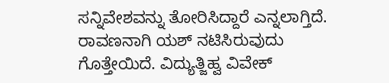ಸನ್ನಿವೇಶವನ್ನು ತೋರಿಸಿದ್ದಾರೆ ಎನ್ನಲಾಗ್ತಿದೆ. ರಾವಣನಾಗಿ ಯಶ್ ನಟಿಸಿರುವುದು ಗೊತ್ತೇಯಿದೆ. ವಿದ್ಯುತ್ಜಿಹ್ವ ವಿವೇಕ್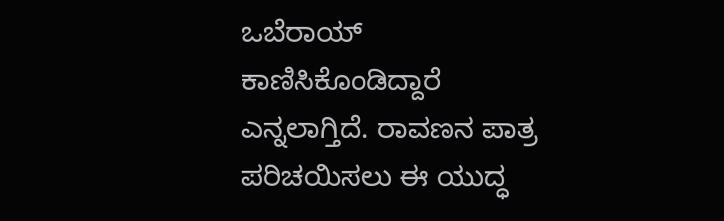ಒಬೆರಾಯ್ ಕಾಣಿಸಿಕೊಂಡಿದ್ದಾರೆ ಎನ್ನಲಾಗ್ತಿದೆ. ರಾವಣನ ಪಾತ್ರ ಪರಿಚಯಿಸಲು ಈ ಯುದ್ಧ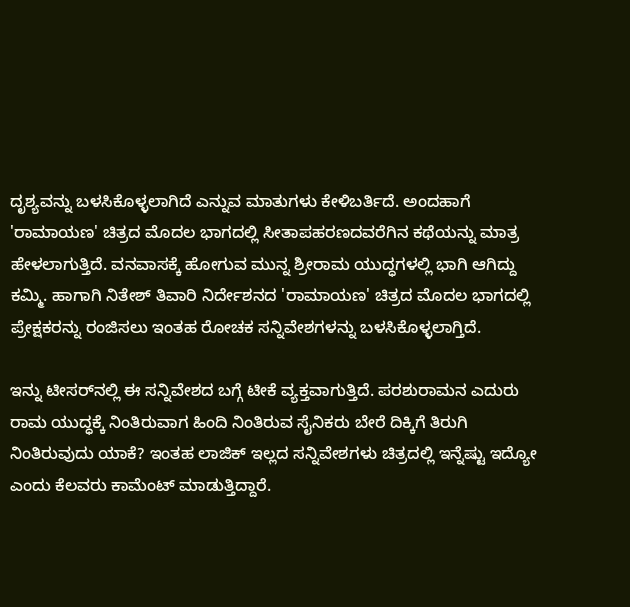ದೃಶ್ಯವನ್ನು ಬಳಸಿಕೊಳ್ಳಲಾಗಿದೆ ಎನ್ನುವ ಮಾತುಗಳು ಕೇಳಿಬರ್ತಿದೆ. ಅಂದಹಾಗೆ 'ರಾಮಾಯಣ' ಚಿತ್ರದ ಮೊದಲ ಭಾಗದಲ್ಲಿ ಸೀತಾಪಹರಣದವರೆಗಿನ ಕಥೆಯನ್ನು ಮಾತ್ರ ಹೇಳಲಾಗುತ್ತಿದೆ. ವನವಾಸಕ್ಕೆ ಹೋಗುವ ಮುನ್ನ ಶ್ರೀರಾಮ ಯುದ್ಧಗಳಲ್ಲಿ ಭಾಗಿ ಆಗಿದ್ದು ಕಮ್ಮಿ. ಹಾಗಾಗಿ ನಿತೇಶ್ ತಿವಾರಿ ನಿರ್ದೇಶನದ 'ರಾಮಾಯಣ' ಚಿತ್ರದ ಮೊದಲ ಭಾಗದಲ್ಲಿ ಪ್ರೇಕ್ಷಕರನ್ನು ರಂಜಿಸಲು ಇಂತಹ ರೋಚಕ ಸನ್ನಿವೇಶಗಳನ್ನು ಬಳಸಿಕೊಳ್ಳಲಾಗ್ತಿದೆ.

ಇನ್ನು ಟೀಸರ್‌ನಲ್ಲಿ ಈ ಸನ್ನಿವೇಶದ ಬಗ್ಗೆ ಟೀಕೆ ವ್ಯಕ್ತವಾಗುತ್ತಿದೆ. ಪರಶುರಾಮನ ಎದುರು ರಾಮ ಯುದ್ಧಕ್ಕೆ ನಿಂತಿರುವಾಗ ಹಿಂದಿ ನಿಂತಿರುವ ಸೈನಿಕರು ಬೇರೆ ದಿಕ್ಕಿಗೆ ತಿರುಗಿ ನಿಂತಿರುವುದು ಯಾಕೆ? ಇಂತಹ ಲಾಜಿಕ್ ಇಲ್ಲದ ಸನ್ನಿವೇಶಗಳು ಚಿತ್ರದಲ್ಲಿ ಇನ್ನೆಷ್ಟು ಇದ್ಯೋ ಎಂದು ಕೆಲವರು ಕಾಮೆಂಟ್ ಮಾಡುತ್ತಿದ್ದಾರೆ.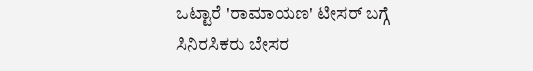ಒಟ್ಟಾರೆ 'ರಾಮಾಯಣ' ಟೀಸರ್ ಬಗ್ಗೆ ಸಿನಿರಸಿಕರು ಬೇಸರ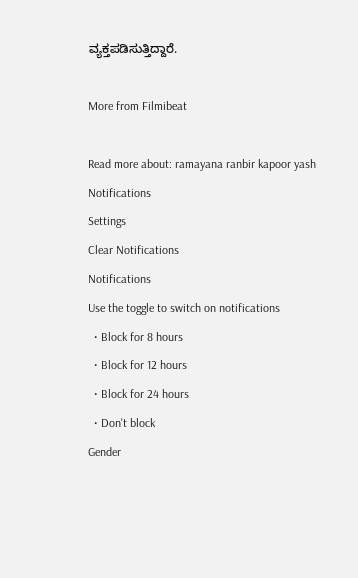ವ್ಯಕ್ತಪಡಿಸುತ್ತಿದ್ದಾರೆ.

More from Filmibeat

Read more about: ramayana ranbir kapoor yash
Notifications
Settings
Clear Notifications
Notifications
Use the toggle to switch on notifications
  • Block for 8 hours
  • Block for 12 hours
  • Block for 24 hours
  • Don't block
Gender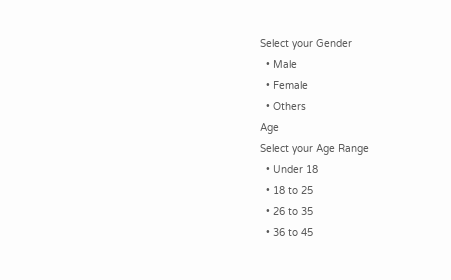Select your Gender
  • Male
  • Female
  • Others
Age
Select your Age Range
  • Under 18
  • 18 to 25
  • 26 to 35
  • 36 to 45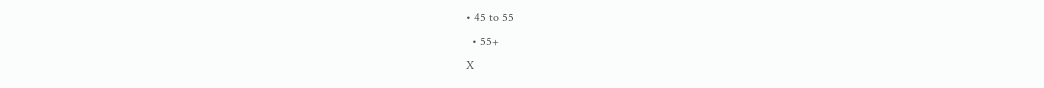• 45 to 55
  • 55+
X